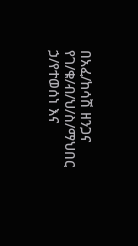በአፈ/ከሳሽ ዘንጋና የገ/ቁ/ብ/ህ/ስ/ማህበር ኃ/የተወሰነ እና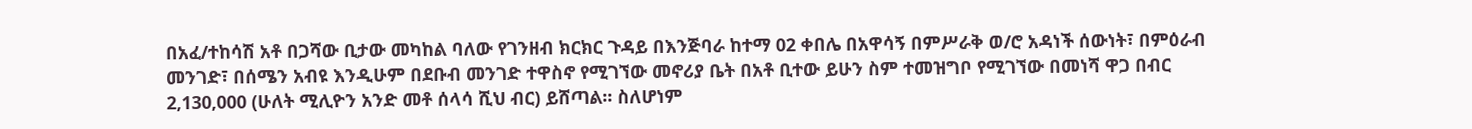በአፈ/ተከሳሽ አቶ በጋሻው ቢታው መካከል ባለው የገንዘብ ክርክር ጉዳይ በእንጅባራ ከተማ 02 ቀበሌ በአዋሳኝ በምሥራቅ ወ/ሮ አዳነች ሰውነት፣ በምዕራብ መንገድ፣ በሰሜን አብዩ እንዲሁም በደቡብ መንገድ ተዋስኖ የሚገኘው መኖሪያ ቤት በአቶ ቢተው ይሁን ስም ተመዝግቦ የሚገኘው በመነሻ ዋጋ በብር 2,130,000 (ሁለት ሚሊዮን አንድ መቶ ሰላሳ ሺህ ብር) ይሸጣል፡፡ ስለሆነም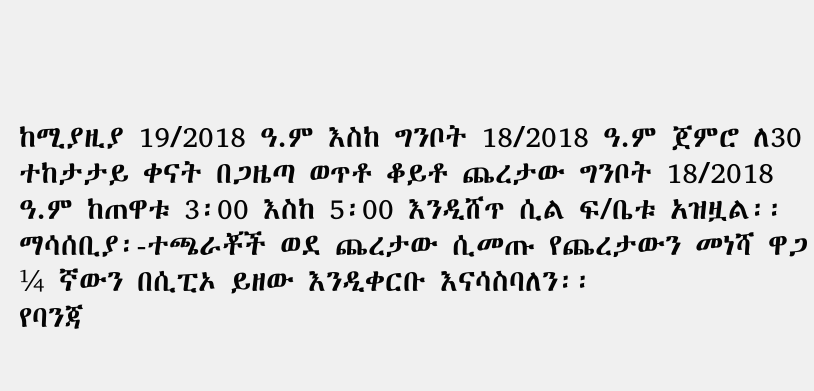ከሚያዚያ 19/2018 ዓ.ም እስከ ግንቦት 18/2018 ዓ.ም ጀምሮ ለ30 ተከታታይ ቀናት በጋዜጣ ወጥቶ ቆይቶ ጨረታው ግንቦት 18/2018 ዓ.ም ከጠዋቱ 3፡00 እስከ 5፡00 እንዲሸጥ ሲል ፍ/ቤቱ አዝዟል፡፡
ማሳሰቢያ፡-ተጫራቾች ወደ ጨረታው ሲመጡ የጨረታውን መነሻ ዋጋ ¼ ኛውን በሲፒኦ ይዘው እንዲቀርቡ እናሳስባለን፡፡
የባንጃ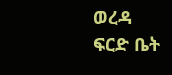ወረዳ ፍርድ ቤት